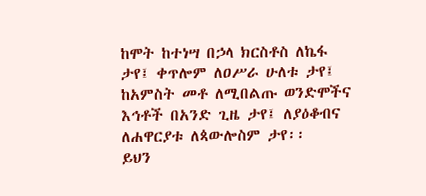ከሞት ከተነሣ በኃላ ክርስቶስ ለኬፋ ታየ፤ ቀጥሎም ለዐሥራ ሁለቱ ታየ፤ ከአምስት መቶ ለሚበልጡ ወንድሞችና እኅቶች በአንድ ጊዜ ታየ፤ ለያዕቆብና ለሐዋርያቱ ለጳውሎስም ታየ፡፡
ይህን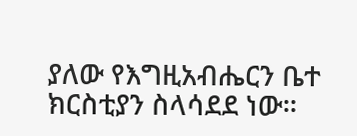ያለው የእግዚአብሔርን ቤተ ክርስቲያን ስላሳደደ ነው፡፡